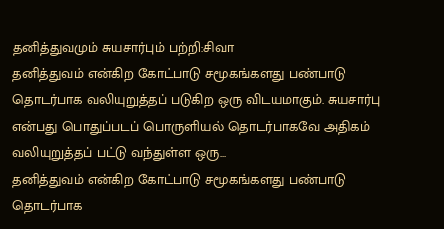தனித்துவமும் சுயசார்பும் பற்றி:சிவா
தனித்துவம் என்கிற கோட்பாடு சமூகங்களது பண்பாடு தொடர்பாக வலியுறுத்தப் படுகிற ஒரு விடயமாகும். சுயசார்பு என்பது பொதுப்படப் பொருளியல் தொடர்பாகவே அதிகம் வலியுறுத்தப் பட்டு வந்துள்ள ஒரு...
தனித்துவம் என்கிற கோட்பாடு சமூகங்களது பண்பாடு தொடர்பாக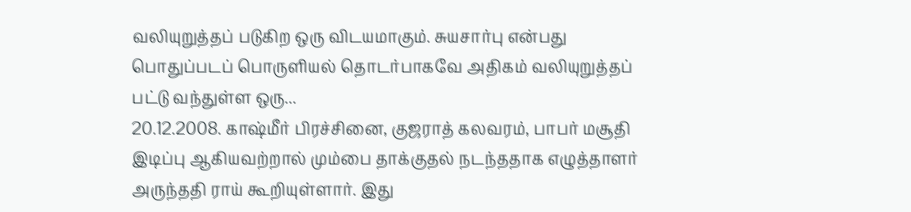வலியுறுத்தப் படுகிற ஒரு விடயமாகும். சுயசார்பு என்பது பொதுப்படப் பொருளியல் தொடர்பாகவே அதிகம் வலியுறுத்தப் பட்டு வந்துள்ள ஒரு...
20.12.2008. காஷ்மீர் பிரச்சினை, குஜராத் கலவரம், பாபர் மசூதி இடிப்பு ஆகியவற்றால் மும்பை தாக்குதல் நடந்ததாக எழுத்தாளர் அருந்ததி ராய் கூறியுள்ளார். இது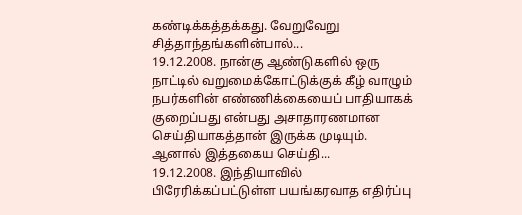கண்டிக்கத்தக்கது. வேறுவேறு சித்தாந்தங்களின்பால்...
19.12.2008. நான்கு ஆண்டுகளில் ஒரு நாட்டில் வறுமைக்கோட்டுக்குக் கீழ் வாழும் நபர்களின் எண்ணிக்கையைப் பாதியாகக் குறைப்பது என்பது அசாதாரணமான செய்தியாகத்தான் இருக்க முடியும். ஆனால் இத்தகைய செய்தி...
19.12.2008. இந்தியாவில் பிரேரிக்கப்பட்டுள்ள பயங்கரவாத எதிர்ப்பு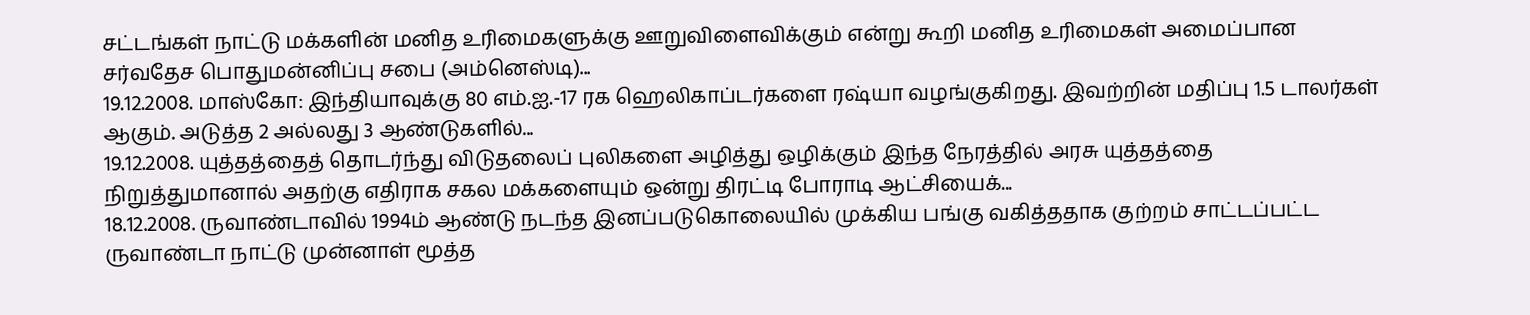சட்டங்கள் நாட்டு மக்களின் மனித உரிமைகளுக்கு ஊறுவிளைவிக்கும் என்று கூறி மனித உரிமைகள் அமைப்பான சர்வதேச பொதுமன்னிப்பு சபை (அம்னெஸ்டி)...
19.12.2008. மாஸ்கோ: இந்தியாவுக்கு 80 எம்.ஐ.-17 ரக ஹெலிகாப்டர்களை ரஷ்யா வழங்குகிறது. இவற்றின் மதிப்பு 1.5 டாலர்கள் ஆகும். அடுத்த 2 அல்லது 3 ஆண்டுகளில்...
19.12.2008. யுத்தத்தைத் தொடர்ந்து விடுதலைப் புலிகளை அழித்து ஒழிக்கும் இந்த நேரத்தில் அரசு யுத்தத்தை நிறுத்துமானால் அதற்கு எதிராக சகல மக்களையும் ஒன்று திரட்டி போராடி ஆட்சியைக்...
18.12.2008. ருவாண்டாவில் 1994ம் ஆண்டு நடந்த இனப்படுகொலையில் முக்கிய பங்கு வகித்ததாக குற்றம் சாட்டப்பட்ட ருவாண்டா நாட்டு முன்னாள் மூத்த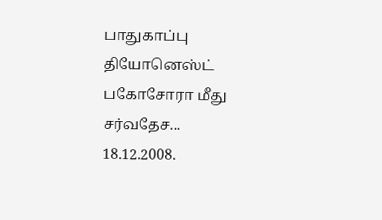பாதுகாப்பு தியோனெஸ்ட் பகோசோரா மீது சர்வதேச...
18.12.2008.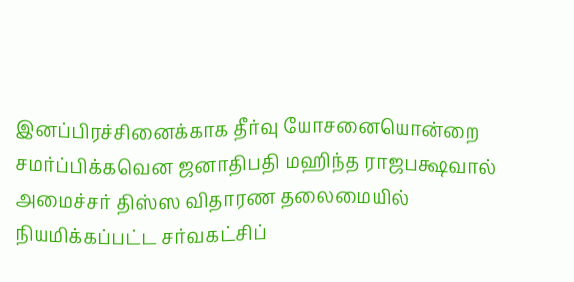இனப்பிரச்சினைக்காக தீர்வு யோசனையொன்றை சமர்ப்பிக்கவென ஜனாதிபதி மஹிந்த ராஜபக்ஷவால் அமைச்சர் திஸ்ஸ விதாரண தலைமையில் நியமிக்கப்பட்ட சர்வகட்சிப்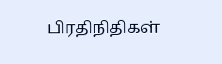பிரதிநிதிகள்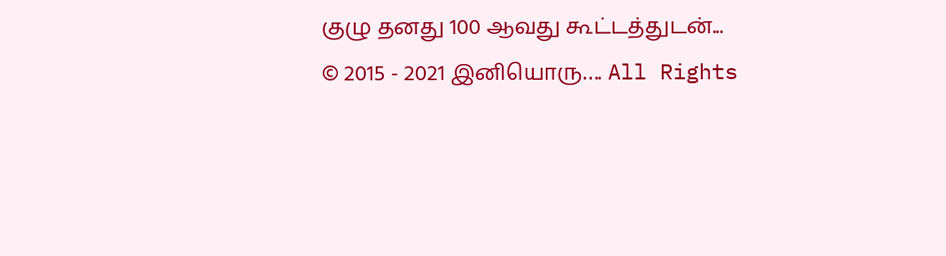குழு தனது 100 ஆவது கூட்டத்துடன்...
© 2015 - 2021 இனியொரு…. All Rights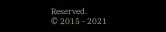Reserved.
© 2015 - 2021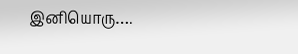இனியொரு….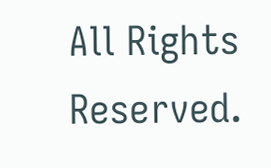All Rights Reserved.